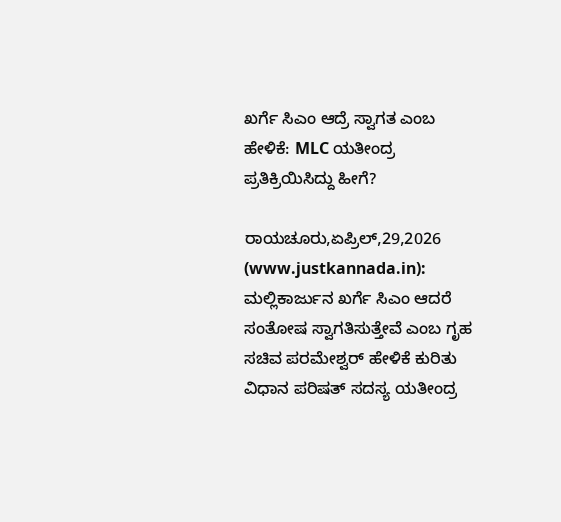ಖರ್ಗೆ ಸಿಎಂ ಆದ್ರೆ ಸ್ವಾಗತ ಎಂಬ ಹೇಳಿಕೆ: MLC ಯತೀಂದ್ರ ಪ್ರತಿಕ್ರಿಯಿಸಿದ್ದು ಹೀಗೆ?

ರಾಯಚೂರು,ಏಪ್ರಿಲ್,29,2026 (www.justkannada.in):  ಮಲ್ಲಿಕಾರ್ಜುನ ಖರ್ಗೆ ಸಿಎಂ ಆದರೆ ಸಂತೋಷ ಸ್ವಾಗತಿಸುತ್ತೇವೆ ಎಂಬ ಗೃಹ ಸಚಿವ ಪರಮೇಶ್ವರ್ ಹೇಳಿಕೆ ಕುರಿತು ವಿಧಾನ ಪರಿಷತ್ ಸದಸ್ಯ ಯತೀಂದ್ರ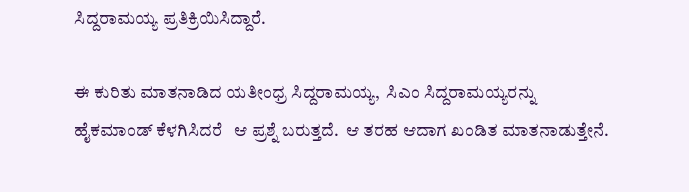ಸಿದ್ದರಾಮಯ್ಯ ಪ್ರತಿಕ್ರಿಯಿಸಿದ್ದಾರೆ.

ಈ ಕುರಿತು ಮಾತನಾಡಿದ ಯತೀಂಧ್ರ ಸಿದ್ದರಾಮಯ್ಯ,  ಸಿಎಂ ಸಿದ್ದರಾಮಯ್ಯರನ್ನು  ಹೈಕಮಾಂಡ್ ಕೆಳಗಿಸಿದರೆ   ಆ ಪ್ರಶ್ನೆ ಬರುತ್ತದೆ.  ಆ ತರಹ ಆದಾಗ ಖಂಡಿತ ಮಾತನಾಡುತ್ತೇನೆ.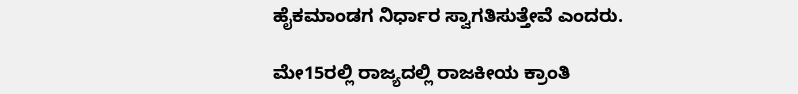ಹೈಕಮಾಂಡಗ ನಿರ್ಧಾರ ಸ್ವಾಗತಿಸುತ್ತೇವೆ ಎಂದರು.

ಮೇ15ರಲ್ಲಿ ರಾಜ್ಯದಲ್ಲಿ ರಾಜಕೀಯ ಕ್ರಾಂತಿ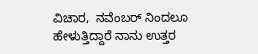ವಿಚಾರ,  ನವೆಂಬರ್ ನಿಂದಲೂ ಹೇಳುತ್ತಿದ್ದಾರೆ ನಾನು ಉತ್ತರ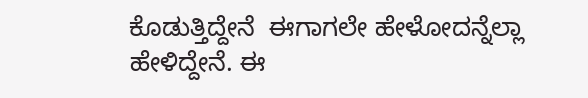ಕೊಡುತ್ತಿದ್ದೇನೆ  ಈಗಾಗಲೇ ಹೇಳೋದನ್ನೆಲ್ಲಾ ಹೇಳಿದ್ದೇನೆ. ಈ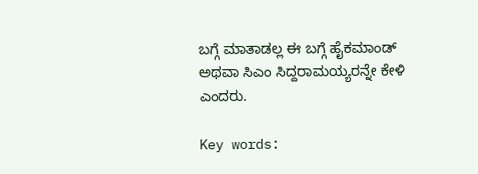ಬಗ್ಗೆ ಮಾತಾಡಲ್ಲ ಈ ಬಗ್ಗೆ ಹೈಕಮಾಂಡ್ ಅಥವಾ ಸಿಎಂ ಸಿದ್ದರಾಮಯ್ಯರನ್ನೇ ಕೇಳಿ ಎಂದರು.

Key words: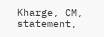Kharge, CM,  statement,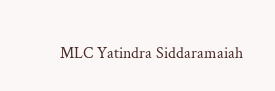MLC Yatindra Siddaramaiah